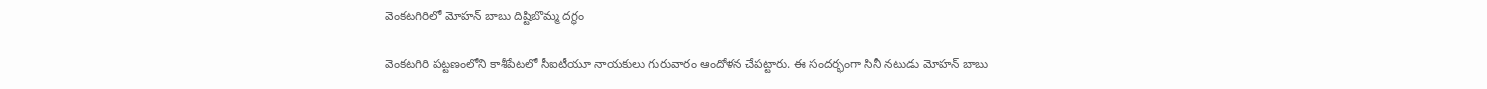వెంకటగిరిలో మోహన్ బాబు దిష్టిబొమ్మ దగ్ధం

వెంకటగిరి పట్టణంలోని కాశీపేటలో సీఐటీయూ నాయకులు గురువారం ఆందోళన చేపట్టారు. ఈ సందర్భంగా సినీ నటుడు మోహన్ బాబు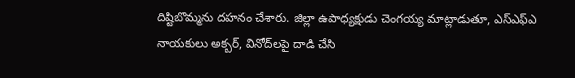దిష్టిబొమ్మను దహనం చేశారు. జిల్లా ఉపాధ్యక్షుడు చెంగయ్య మాట్లాడుతూ, ఎస్ఎఫ్ఎ నాయకులు అక్బర్, వినోద్‌లపై దాడి చేసి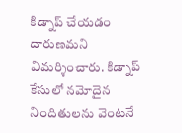కిడ్నాప్ చేయడం దారుణమని విమర్శించారు. కిడ్నాప్ కేసులో నమోదైన నిందితులను వెంటనే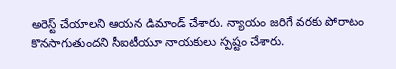అరెస్ట్ చేయాలని ఆయన డిమాండ్ చేశారు. న్యాయం జరిగే వరకు పోరాటం కొనసాగుతుందని సీఐటీయూ నాయకులు స్పష్టం చేశారు.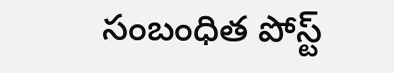సంబంధిత పోస్ట్